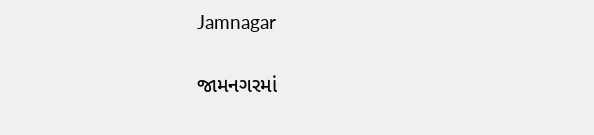Jamnagar

જામનગરમાં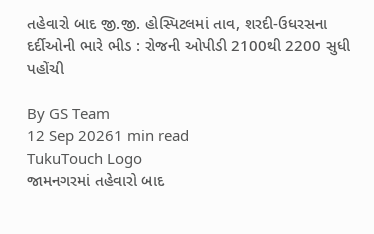તહેવારો બાદ જી.જી. હોસ્પિટલમાં તાવ, શરદી-ઉધરસના દર્દીઓની ભારે ભીડ : રોજની ઓપીડી 2100થી 2200 સુધી પહોંચી

By GS Team
12 Sep 20261 min read
TukuTouch Logo
જામનગરમાં તહેવારો બાદ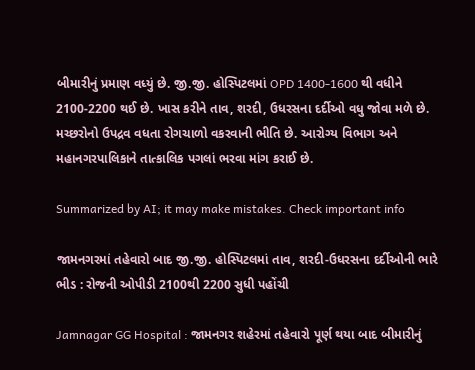બીમારીનું પ્રમાણ વધ્યું છે. જી.જી. હોસ્પિટલમાં OPD 1400-1600 થી વધીને 2100-2200 થઈ છે. ખાસ કરીને તાવ, શરદી, ઉધરસના દર્દીઓ વધુ જોવા મળે છે. મચ્છરોનો ઉપદ્રવ વધતા રોગચાળો વકરવાની ભીતિ છે. આરોગ્ય વિભાગ અને મહાનગરપાલિકાને તાત્કાલિક પગલાં ભરવા માંગ કરાઈ છે.

Summarized by AI; it may make mistakes. Check important info

જામનગરમાં તહેવારો બાદ જી.જી. હોસ્પિટલમાં તાવ, શરદી-ઉધરસના દર્દીઓની ભારે ભીડ : રોજની ઓપીડી 2100થી 2200 સુધી પહોંચી

Jamnagar GG Hospital : જામનગર શહેરમાં તહેવારો પૂર્ણ થયા બાદ બીમારીનું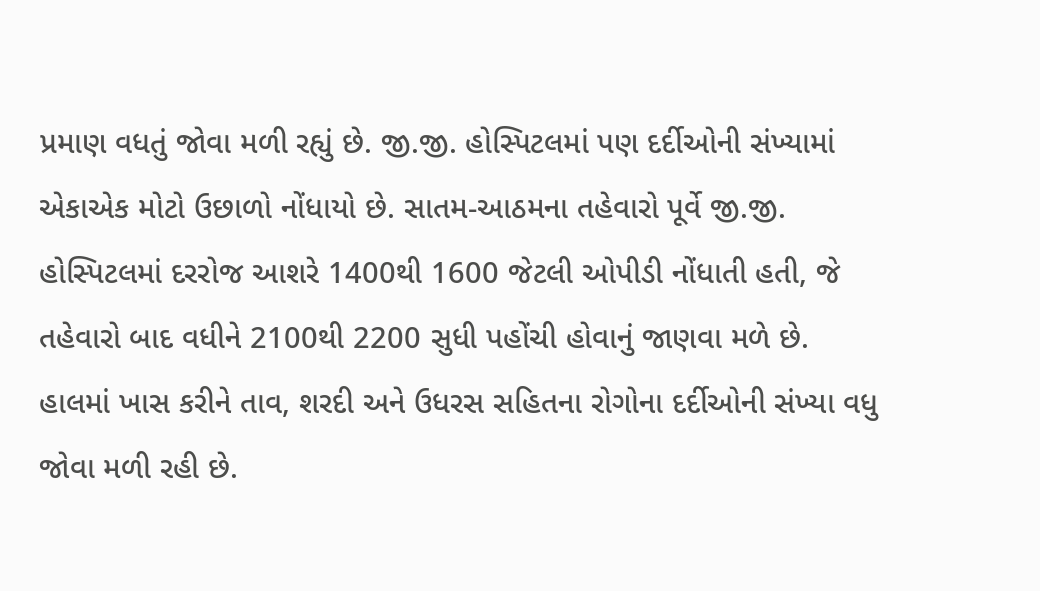પ્રમાણ વધતું જોવા મળી રહ્યું છે. જી.જી. હોસ્પિટલમાં પણ દર્દીઓની સંખ્યામાં એકાએક મોટો ઉછાળો નોંધાયો છે. સાતમ-આઠમના તહેવારો પૂર્વે જી.જી. હોસ્પિટલમાં દરરોજ આશરે 1400થી 1600 જેટલી ઓપીડી નોંધાતી હતી, જે તહેવારો બાદ વધીને 2100થી 2200 સુધી પહોંચી હોવાનું જાણવા મળે છે.
હાલમાં ખાસ કરીને તાવ, શરદી અને ઉધરસ સહિતના રોગોના દર્દીઓની સંખ્યા વધુ જોવા મળી રહી છે.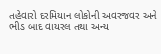તહેવારો દરમિયાન લોકોની અવરજવર અને ભીડ બાદ વાયરલ તથા અન્ય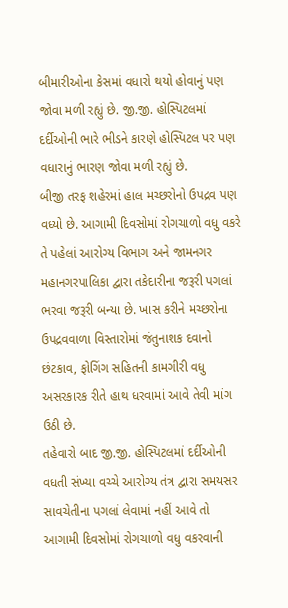બીમારીઓના કેસમાં વધારો થયો હોવાનું પણ જોવા મળી રહ્યું છે. જી.જી. હોસ્પિટલમાં દર્દીઓની ભારે ભીડને કારણે હોસ્પિટલ પર પણ વધારાનું ભારણ જોવા મળી રહ્યું છે.
બીજી તરફ શહેરમાં હાલ મચ્છરોનો ઉપદ્રવ પણ વધ્યો છે. આગામી દિવસોમાં રોગચાળો વધુ વકરે તે પહેલાં આરોગ્ય વિભાગ અને જામનગર મહાનગરપાલિકા દ્વારા તકેદારીના જરૂરી પગલાં ભરવા જરૂરી બન્યા છે. ખાસ કરીને મચ્છરોના ઉપદ્રવવાળા વિસ્તારોમાં જંતુનાશક દવાનો છંટકાવ, ફોગિંગ સહિતની કામગીરી વધુ અસરકારક રીતે હાથ ધરવામાં આવે તેવી માંગ ઉઠી છે.
તહેવારો બાદ જી.જી. હોસ્પિટલમાં દર્દીઓની વધતી સંખ્યા વચ્ચે આરોગ્ય તંત્ર દ્વારા સમયસર સાવચેતીના પગલાં લેવામાં નહીં આવે તો આગામી દિવસોમાં રોગચાળો વધુ વકરવાની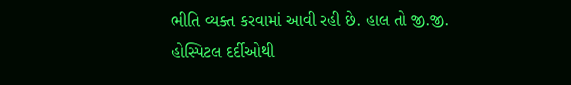ભીતિ વ્યક્ત કરવામાં આવી રહી છે. હાલ તો જી.જી. હોસ્પિટલ દર્દીઓથી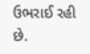ઉભરાઈ રહી છે.